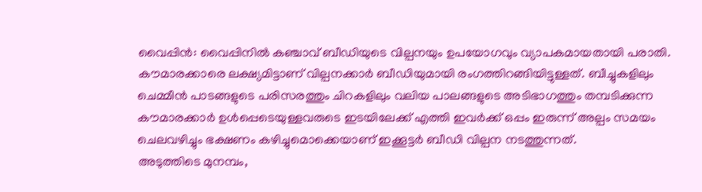വൈപ്പിൻ: വൈപ്പിനിൽ കഞ്ചാവ് ബീഡിയുടെ വില്പനയും ഉപയോഗവും വ്യാപകമായതായി പരാതി. കൗമാരക്കാരെ ലക്ഷ്യമിട്ടാണ് വില്പനക്കാർ ബീഡിയുമായി രംഗത്തിറങ്ങിയിട്ടുള്ളത്. ബീച്ചുകളിലും ചെമ്മീൻ പാടങ്ങളുടെ പരിസരത്തും ചിറകളിലും വലിയ പാലങ്ങളുടെ അടിഭാഗത്തും തമ്പടിക്കുന്ന കൗമാരക്കാർ ഉൾപ്പെടെയുള്ളവരുടെ ഇടയിലേക്ക് എത്തി ഇവർക്ക് ഒപ്പം ഇരുന്ന് അല്പം സമയം ചെലവഴിച്ചും ഭക്ഷണം കഴിച്ചുമൊക്കെയാണ് ഇക്കൂട്ടർ ബീഡി വില്പന നടത്തുന്നത്.
അടുത്തിടെ മുനമ്പം,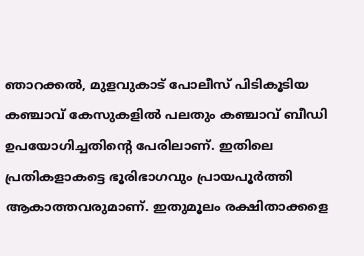ഞാറക്കൽ, മുളവുകാട് പോലീസ് പിടികൂടിയ കഞ്ചാവ് കേസുകളിൽ പലതും കഞ്ചാവ് ബീഡി ഉപയോഗിച്ചതിന്റെ പേരിലാണ്. ഇതിലെ പ്രതികളാകട്ടെ ഭൂരിഭാഗവും പ്രായപൂർത്തി ആകാത്തവരുമാണ്. ഇതുമൂലം രക്ഷിതാക്കളെ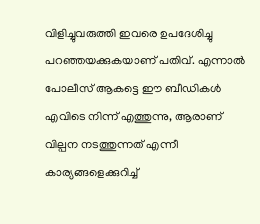വിളിച്ചുവരുത്തി ഇവരെ ഉപദേശിച്ചു പറഞ്ഞയക്കുകയാണ് പതിവ്. എന്നാൽ പോലീസ് ആകട്ടെ ഈ ബീഡികൾ എവിടെ നിന്ന് എത്തുന്നു, ആരാണ് വില്പന നടത്തുന്നത് എന്നീ കാര്യങ്ങളെക്കുറിച്ച്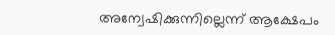അന്വേഷിക്കുന്നില്ലെന്ന് ആക്ഷേപം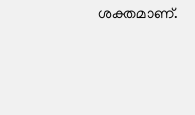ശക്തമാണ്.